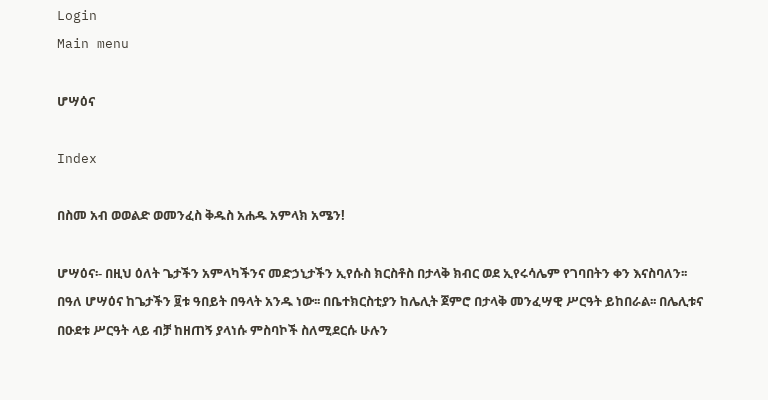Login
Main menu

ሆሣዕና

Index

በስመ አብ ወወልድ ወመንፈስ ቅዱስ አሐዱ አምላክ አሜን!

ሆሣዕና፡- በዚህ ዕለት ጌታችን አምላካችንና መድኃኒታችን ኢየሱስ ክርስቶስ በታላቅ ክብር ወደ ኢየሩሳሌም የገባበትን ቀን እናስባለን፡፡ በዓለ ሆሣዕና ከጌታችን ፱ቱ ዓበይት በዓላት አንዱ ነው፡፡ በቤተክርስቲያን ከሌሊት ጀምሮ በታላቅ መንፈሣዊ ሥርዓት ይከበራል፡፡ በሌሊቱና በዑደቱ ሥርዓት ላይ ብቻ ከዘጠኝ ያላነሱ ምስባኮች ስለሚደርሱ ሁሉን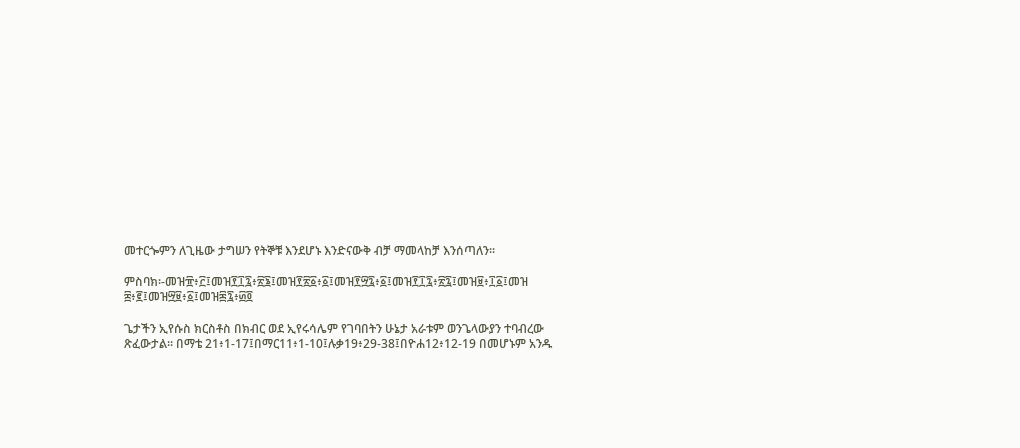መተርጐምን ለጊዜው ታግሠን የትኞቹ እንደሆኑ እንድናውቅ ብቻ ማመላከቻ እንሰጣለን፡፡

ምስባክ፡-መዝ፹፥፫፤መዝ፻፲፯፥፳፮፤መዝ፻፳፩፥፩፤መዝ፻፵፯፥፩፤መዝ፻፲፯፥፳፯፤መዝ፱፥፲፩፤መዝ ፰፥፪፤መዝ፵፱፥፩፤መዝ፷፯፥፴፬

ጌታችን ኢየሱስ ክርስቶስ በክብር ወደ ኢየሩሳሌም የገባበትን ሁኔታ አራቱም ወንጌላውያን ተባብረው ጽፈውታል፡፡ በማቴ 21፥1-17፤በማር11፥1-10፤ሉቃ19፥29-38፤በዮሐ12፥12-19 በመሆኑም አንዱ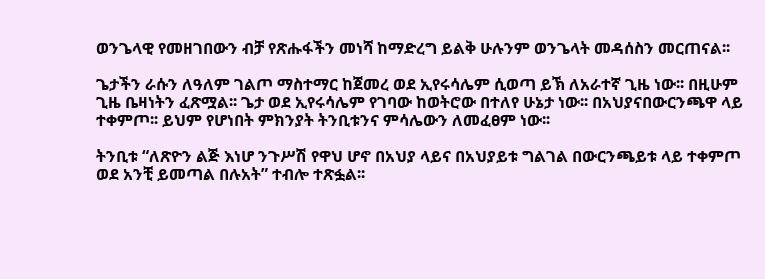ወንጌላዊ የመዘገበውን ብቻ የጽሑፋችን መነሻ ከማድረግ ይልቅ ሁሉንም ወንጌላት መዳሰስን መርጠናል፡፡

ጌታችን ራሱን ለዓለም ገልጦ ማስተማር ከጀመረ ወደ ኢየሩሳሌም ሲወጣ ይኽ ለአራተኛ ጊዜ ነው፡፡ በዚሁም ጊዜ ቤዛነትን ፈጽሟል፡፡ ጌታ ወደ ኢየሩሳሌም የገባው ከወትሮው በተለየ ሁኔታ ነው፡፡ በአህያናበውርንጫዋ ላይ ተቀምጦ፡፡ ይህም የሆነበት ምክንያት ትንቢቱንና ምሳሌውን ለመፈፀም ነው፡፡

ትንቢቱ “ለጽዮን ልጅ እነሆ ንጉሥሽ የዋህ ሆኖ በአህያ ላይና በአህያይቱ ግልገል በውርንጫይቱ ላይ ተቀምጦ ወደ አንቺ ይመጣል በሉአት” ተብሎ ተጽፏል፡፡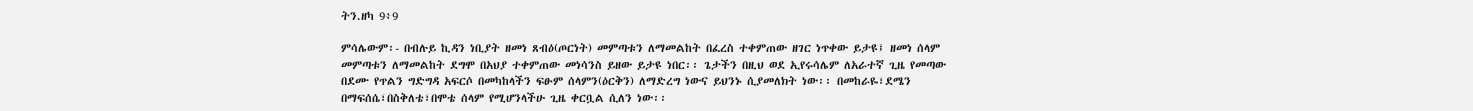ትን.ዘካ 9፥9

ምሳሌውም፡- በብሉይ ኪዳን ነቢያት ዘመነ ጸብዕ(ጦርነት) መምጣቱን ለማመልከት በፈረስ ተቀምጠው ዘገር ነጥቀው ይታዩ፤ ዘመነ ሰላም መምጣቱን ለማመልከት ደግሞ በአህያ ተቀምጠው መነሳንስ ይዘው ይታዩ ነበር፡፡ ጌታችን በዚህ ወደ ኢየሩሳሌም ለአራተኛ ጊዜ የመጣው በደሙ የጥልን ግድግዳ አፍርሶ በመካከላችን ፍፁም ሰላምን(ዕርቅን) ለማድረግ ነውና ይህንኑ ሲያመለክት ነው፡፡ በመከራዬ፣ደሜን በማፍሰሴ፣በስቅለቴ፣በሞቴ ሰላም የሚሆንላችሁ ጊዜ ቀርቧል ሲለን ነው፡፡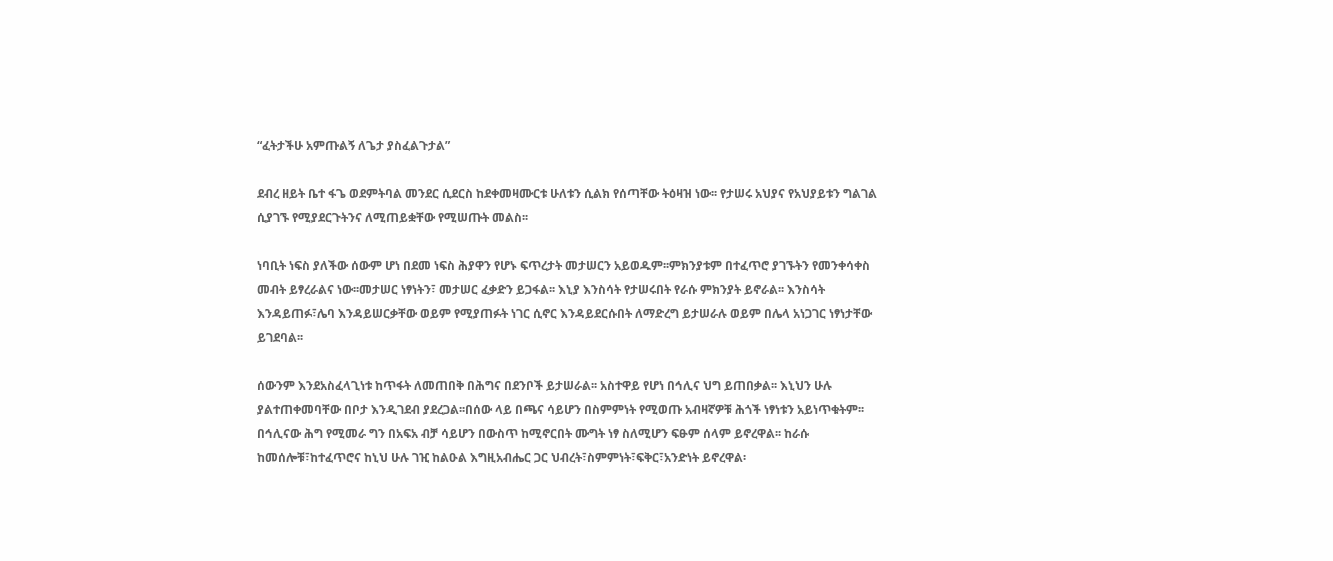“ፈትታችሁ አምጡልኝ ለጌታ ያስፈልጉታል”

ደብረ ዘይት ቤተ ፋጌ ወደምትባል መንደር ሲደርስ ከደቀመዛሙርቱ ሁለቱን ሲልክ የሰጣቸው ትዕዛዝ ነው፡፡ የታሠሩ አህያና የአህያይቱን ግልገል ሲያገኙ የሚያደርጉትንና ለሚጠይቋቸው የሚሠጡት መልስ፡፡

ነባቢት ነፍስ ያለችው ሰውም ሆነ በደመ ነፍስ ሕያዋን የሆኑ ፍጥረታት መታሠርን አይወዱም፡፡ምክንያቱም በተፈጥሮ ያገኙትን የመንቀሳቀስ መብት ይፃረራልና ነው፡፡መታሠር ነፃነትን፣ መታሠር ፈቃድን ይጋፋል፡፡ እኒያ እንስሳት የታሠሩበት የራሱ ምክንያት ይኖራል፡፡ እንስሳት እንዳይጠፉ፣ሌባ እንዳይሠርቃቸው ወይም የሚያጠፉት ነገር ሲኖር እንዳይደርሱበት ለማድረግ ይታሠራሉ ወይም በሌላ አነጋገር ነፃነታቸው ይገደባል፡፡

ሰውንም እንደአስፈላጊነቱ ከጥፋት ለመጠበቅ በሕግና በደንቦች ይታሠራል፡፡ አስተዋይ የሆነ በኅሊና ህግ ይጠበቃል፡፡ እኒህን ሁሉ ያልተጠቀመባቸው በቦታ እንዲገደብ ያደረጋል፡፡በሰው ላይ በጫና ሳይሆን በስምምነት የሚወጡ አብዛኛዎቹ ሕጎች ነፃነቱን አይነጥቁትም፡፡ በኅሊናው ሕግ የሚመራ ግን በአፍአ ብቻ ሳይሆን በውስጥ ከሚኖርበት ሙግት ነፃ ስለሚሆን ፍፁም ሰላም ይኖረዋል፡፡ ከራሱ ከመሰሎቹ፣ከተፈጥሮና ከኒህ ሁሉ ገዢ ከልዑል እግዚአብሔር ጋር ህብረት፣ስምምነት፣ፍቅር፣አንድነት ይኖረዋል፡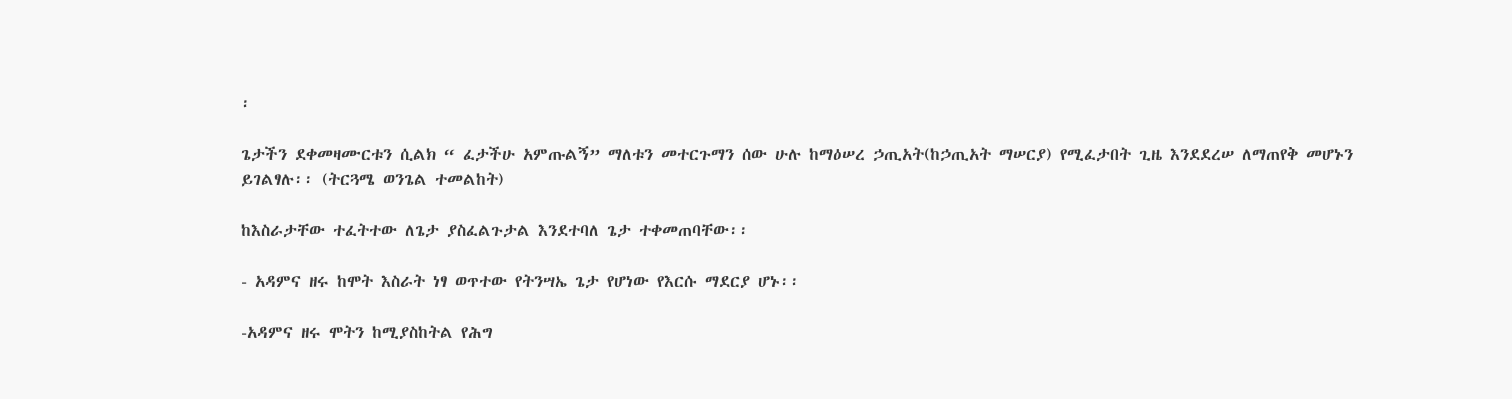፡

ጌታችን ደቀመዛሙርቱን ሲልክ “ ፈታችሁ አምጡልኝ” ማለቱን መተርጉማን ሰው ሁሉ ከማዕሠረ ኃጢአት(ከኃጢአት ማሠርያ) የሚፈታበት ጊዜ እንደደረሠ ለማጠየቅ መሆኑን ይገልፃሉ፡፡ (ትርጓሜ ወንጌል ተመልከት)

ከእስራታቸው ተፈትተው ለጌታ ያስፈልጉታል እንደተባለ ጌታ ተቀመጠባቸው፡፡

- አዳምና ዘሩ ከሞት እስራት ነፃ ወጥተው የትንሣኤ ጌታ የሆነው የእርሱ ማደርያ ሆኑ፡፡

-አዳምና ዘሩ ሞትን ከሚያስከትል የሕግ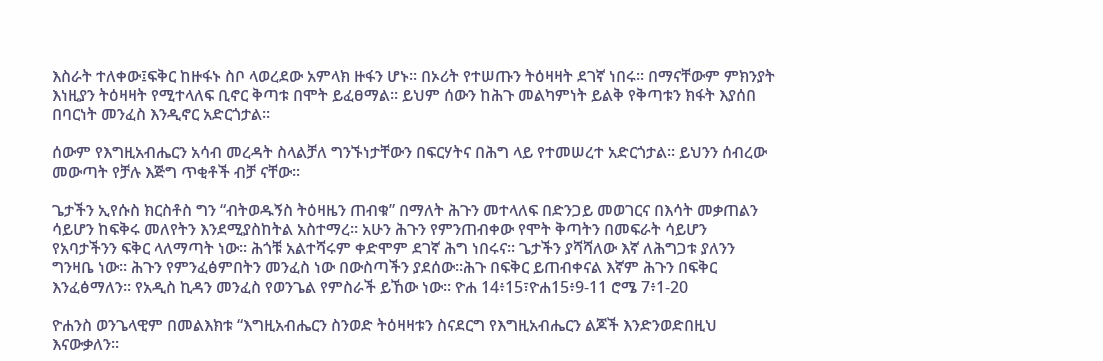እስራት ተለቀው፤ፍቅር ከዙፋኑ ስቦ ላወረደው አምላክ ዙፋን ሆኑ፡፡ በኦሪት የተሠጡን ትዕዛዛት ደገኛ ነበሩ፡፡ በማናቸውም ምክንያት እነዚያን ትዕዛዛት የሚተላለፍ ቢኖር ቅጣቱ በሞት ይፈፀማል፡፡ ይህም ሰውን ከሕጉ መልካምነት ይልቅ የቅጣቱን ክፋት እያሰበ በባርነት መንፈስ እንዲኖር አድርጎታል፡፡

ሰውም የእግዚአብሔርን አሳብ መረዳት ስላልቻለ ግንኙነታቸውን በፍርሃትና በሕግ ላይ የተመሠረተ አድርጎታል፡፡ ይህንን ሰብረው መውጣት የቻሉ እጅግ ጥቂቶች ብቻ ናቸው፡፡

ጌታችን ኢየሱስ ክርስቶስ ግን “ብትወዱኝስ ትዕዛዜን ጠብቁ” በማለት ሕጉን መተላለፍ በድንጋይ መወገርና በእሳት መቃጠልን ሳይሆን ከፍቅሩ መለየትን እንደሚያስከትል አስተማረ፡፡ አሁን ሕጉን የምንጠብቀው የሞት ቅጣትን በመፍራት ሳይሆን የአባታችንን ፍቅር ላለማጣት ነው፡፡ ሕጎቹ አልተሻሩም ቀድሞም ደገኛ ሕግ ነበሩና፡፡ ጌታችን ያሻሻለው እኛ ለሕግጋቱ ያለንን ግንዛቤ ነው፡፡ ሕጉን የምንፈፅምበትን መንፈስ ነው በውስጣችን ያደሰው፡፡ሕጉ በፍቅር ይጠብቀናል እኛም ሕጉን በፍቅር እንፈፅማለን፡፡ የአዲስ ኪዳን መንፈስ የወንጌል የምስራች ይኸው ነው፡፡ ዮሐ 14፥15፣ዮሐ15፥9-11 ሮሜ 7፥1-20

ዮሐንስ ወንጌላዊም በመልእክቱ “እግዚአብሔርን ስንወድ ትዕዛዛቱን ስናደርግ የእግዚአብሔርን ልጆች እንድንወድበዚህ እናውቃለን፡፡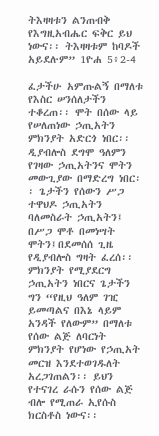ትእዛዛቱን ልንጠብቅ የእግዚአብሔር ፍቅር ይህ ነውና፡፡ ትእዛዛቱም ከባዶች አይደሉም” 1ዮሐ 5፥2-4

ፈታችሁ አምጡልኝ በማለቱ የእስር ሠንሰለታችን ተቆረጠ፡፡ ሞት በሰው ላይ የሠለጠነው ኃጢአትን ምክንያት አድርጎ ነበር፡፡ ዲያብሎስ ደግሞ ዓለምን የገዛው ኃጢአትንና ሞትን መውጊያው በማድረግ ነበር፡፡ ጌታችን የሰውን ሥጋ ተዋህዶ ኃጢአትን ባለመስራት ኃጢአትን፤ በሥጋ ሞቶ በመነሣት ሞትን፤በደመሰሰ ጊዜ የዲያብሎስ ግዛት ፈረሰ፡፡ ምክንያት የሚያደርግ ኃጢአትን ነበርና ጌታችን ግን “የዚህ ዓለም ገዢ ይመጣልና በእኔ ላይም አንዳች የለውም” በማለቱ የሰው ልጅ ለባርነት ምክንያት የሆነው የኃጢአት መርዝ እንደተወገዱለት አረጋገጠልን፡፡ ይህን የተናገረ ራሱን የሰው ልጅ ብሎ የሚጠራ ኢየሱስ ክርስቶስ ነውና፡፡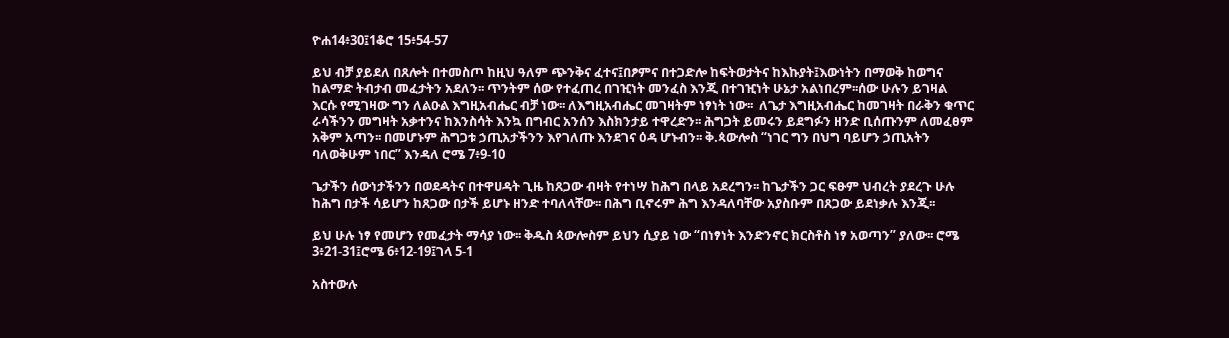ዮሐ14፥30፤1ቆሮ 15፥54-57

ይህ ብቻ ያይደለ በጸሎት በተመስጦ ከዚህ ዓለም ጭንቅና ፈተና፤በፆምና በተጋድሎ ከፍትወታትና ከእኩያት፤እውነትን በማወቅ ከወግና ከልማድ ትብታብ መፈታትን አደለን፡፡ ጥንትም ሰው የተፈጠረ በገዢነት መንፈስ እንጂ በተገዢነት ሁኔታ አልነበረም፡፡ሰው ሁሉን ይገዛል እርሱ የሚገዛው ግን ለልዑል እግዚአብሔር ብቻ ነው፡፡ ለእግዚአብሔር መገዛትም ነፃነት ነው፡፡  ለጌታ እግዚአብሔር ከመገዛት በራቅን ቁጥር ራሳችንን መግዛት አቃተንና ከእንስሳት እንኳ በግብር አንሰን እስክንታይ ተዋረድን፡፡ ሕግጋት ይመሩን ይደግፉን ዘንድ ቢሰጡንም ለመፈፀም አቅም አጣን፡፡ በመሆኑም ሕግጋቱ ኃጢአታችንን እየገለጡ እንደገና ዕዳ ሆኑብን፡፡ ቅ.ጳውሎስ “ነገር ግን በህግ ባይሆን ኃጢአትን ባለወቅሁም ነበር” እንዳለ ሮሜ 7፥9-10

ጌታችን ሰውነታችንን በወደዳትና በተዋሀዳት ጊዜ ከጸጋው ብዛት የተነሣ ከሕግ በላይ አደረግን፡፡ ከጌታችን ጋር ፍፁም ህብረት ያደረጉ ሁሉ ከሕግ በታች ሳይሆን ከጸጋው በታች ይሆኑ ዘንድ ተባለላቸው፡፡ በሕግ ቢኖሩም ሕግ እንዳለባቸው አያስቡም በጸጋው ይደነቃሉ እንጂ፡፡

ይህ ሁሉ ነፃ የመሆን የመፈታት ማሳያ ነው፡፡ ቅዱስ ጳውሎስም ይህን ሲያይ ነው “በነፃነት እንድንኖር ክርስቶስ ነፃ አወጣን” ያለው፡፡ ሮሜ 3፥21-31፤ሮሜ 6፥12-19፤ገላ 5-1

አስተውሉ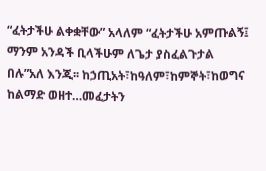“ፈትታችሁ ልቀቋቸው” አላለም “ፈትታችሁ አምጡልኝ፤ ማንም አንዳች ቢላችሁም ለጌታ ያስፈልጉታል በሉ”አለ እንጂ፡፡ ከኃጢአት፣ከዓለም፣ከምኞት፣ከወግና ከልማድ ወዘተ…መፈታትን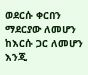ወደርሱ ቀርበን ማደርያው ለመሆን ከእርሱ ጋር ለመሆን እንጂ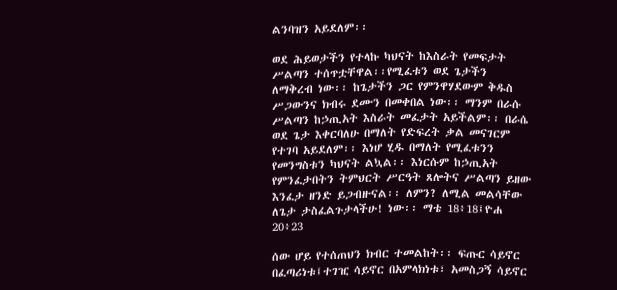ልንባዝን አይደለም፡፡

ወደ ሕይወታችን የተላኩ ካህናት ከእስራት የመፍታት ሥልጣን ተሰጥቷቸዋል፡፡የሚፈቱን ወደ ጌታችን ለማቅረብ ነው፡፡ ከጌታችን ጋር የምንዋሃደውም ቅዱስ ሥጋውንና ክብሩ ደሙን በመቀበል ነው፡፡ ማንም በራሱ ሥልጣን ከኃጢአት እስራት መፈታት አይችልም፡፡ በራሴ ወደ ጌታ እቀርባለሁ በማለት የድፍረት ቃል መናገርም የተገባ አይደለም፡፡ እነሆ ሂዱ በማለት የሚፈቱንን የመንግስቱን ካህናት ልኳል፡፡ እነርሱም ከኃጢአት የምንፈታበትን ትምህርት ሥርዓት ጸሎትና ሥልጣን ይዘው እንፈታ ዘንድ ይጋብዙናል፡፡ ለምን? ለሚል መልሳቸው ለጌታ ታስፈልጉታላችሁ! ነው፡፡ ማቴ 18፥18፤ዮሐ 20፥23

ሰው ሆይ የተሰጠህን ክብር ተመልከት፡፡ ፍጡር ሳይኖር በፈጣሪነቱ፤ተገዢ ሳይኖር በአምላክነቱ፣ አመስጋኝ ሳይኖር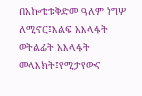በአኰቴቱቅድመ ዓለም ነግሦ ለሚኖር፤እልፍ አእላፋት ወትልፊት አእላፋት መላእክት፤የሚታየውና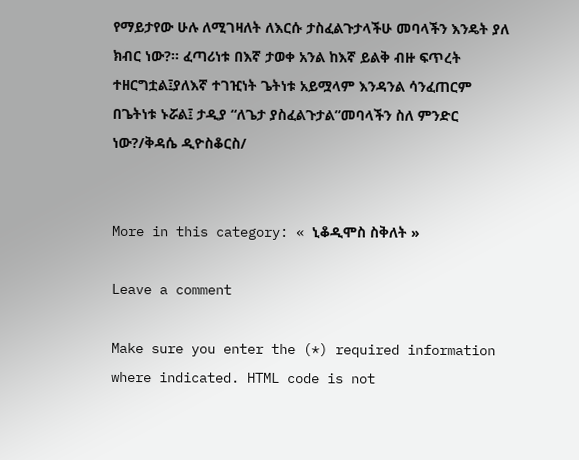የማይታየው ሁሉ ለሚገዛለት ለእርሱ ታስፈልጉታላችሁ መባላችን እንዴት ያለ ክብር ነው?፡፡ ፈጣሪነቱ በእኛ ታወቀ አንል ከእኛ ይልቅ ብዙ ፍጥረት ተዘርግቷል፤ያለእኛ ተገዢነት ጌትነቱ አይሟላም እንዳንል ሳንፈጠርም በጌትነቱ ኑሯል፤ ታዲያ “ለጌታ ያስፈልጉታል”መባላችን ስለ ምንድር ነው?/ቅዳሴ ዲዮስቆርስ/


More in this category: « ኒቆዲሞስ ስቅለት »

Leave a comment

Make sure you enter the (*) required information where indicated. HTML code is not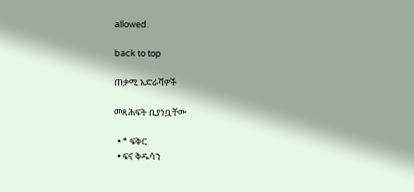allowed.

back to top

ጠቃሚ አድራሻዎች

መጻሕፍት ቢያነቧቸው

  • * ፍቅር
  • ፍና ቅዱሳን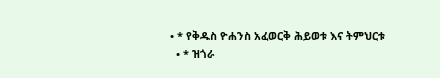• * የቅዱስ ዮሐንስ አፈወርቅ ሕይወቱ እና ትምህርቱ
  • * ዝጎራ